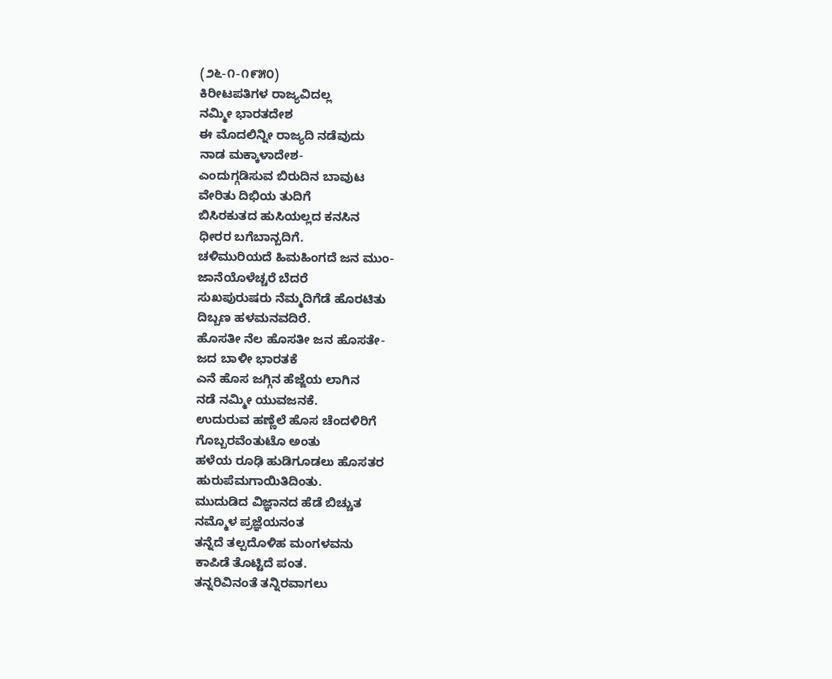(೨೬-೧-೧೯೫೦)
ಕಿರೀಟಪತಿಗಳ ರಾಜ್ಯವಿದಲ್ಲ
ನಮ್ಮೀ ಭಾರತದೇಶ
ಈ ಮೊದಲಿನ್ನೀ ರಾಜ್ಯದಿ ನಡೆವುದು
ನಾಡ ಮಕ್ಕಾಳಾದೇಶ-
ಎಂದುಗ್ಗಡಿಸುವ ಬಿರುದಿನ ಬಾವುಟ
ವೇರಿತು ದಿಭಿಯ ತುದಿಗೆ
ಬಿಸಿರಕುತದ ಹುಸಿಯಲ್ಲದ ಕನಸಿನ
ಧೀರರ ಬಗೆಬಾನ್ಬದಿಗೆ.
ಚಳಿಮುರಿಯದೆ ಹಿಮಹಿಂಗದೆ ಜನ ಮುಂ-
ಜಾನೆಯೊಳೆಚ್ಚರೆ ಬೆದರೆ
ಸುಖಪುರುಷರು ನೆಮ್ಮದಿಗೆಡೆ ಹೊರಟಿತು
ದಿಬ್ಬಣ ಹಳಮನವದಿರೆ.
ಹೊಸತೀ ನೆಲ ಹೊಸತೀ ಜನ ಹೊಸತೇ-
ಜದ ಬಾಳೀ ಭಾರತಕೆ
ಎನೆ ಹೊಸ ಜಗ್ಗಿನ ಹೆಜ್ಜೆಯ ಲಾಗಿನ
ನಡೆ ನಮ್ಮೀ ಯುವಜನಕೆ.
ಉದುರುವ ಹಣ್ಣೆಲೆ ಹೊಸ ಚೆಂದಳಿರಿಗೆ
ಗೊಬ್ಬರವೆಂತುಟೊ ಅಂತು
ಹಳೆಯ ರೂಢಿ ಹುಡಿಗೂಡಲು ಹೊಸತರ
ಹುರುಪೆಮಗಾಯಿತಿದಿಂತು.
ಮುದುಡಿದ ವಿಜ್ಞಾನದ ಹೆಡೆ ಬಿಚ್ಚುತ
ನಮ್ಮೊಳ ಪ್ರಜ್ಞೆಯನಂತ
ತನ್ನೆದೆ ತಲ್ಪದೊಳಿಹ ಮಂಗಳವನು
ಕಾಪಿಡೆ ತೊಟ್ಟಿದೆ ಪಂತ.
ತನ್ನರಿವಿನಂತೆ ತನ್ನಿರವಾಗಲು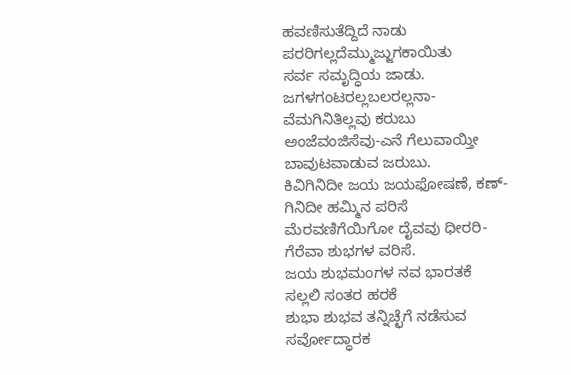ಹವಣಿಸುತೆದ್ದಿದೆ ನಾಡು
ಪರರಿಗಲ್ಲದೆಮ್ಮುಜ್ಜುಗಕಾಯಿತು
ಸರ್ವ ಸಮೃದ್ಧಿಯ ಜಾಡು.
ಜಗಳಗಂಟರಲ್ಲಬಲರಲ್ಲನಾ-
ವೆಮಗಿನಿತಿಲ್ಲವು ಕರುಬು
ಅಂಜೆವಂಜಿಸೆವು-ಎನೆ ಗೆಲುವಾಯ್ತೀ
ಬಾವುಟವಾಡುವ ಜರುಬು.
ಕಿವಿಗಿನಿದೀ ಜಯ ಜಯಫೋಷಣೆ, ಕಣ್-
ಗಿನಿದೀ ಹಮ್ಮಿನ ಪರಿಸೆ
ಮೆರವಣಿಗೆಯಿಗೋ ದೈವವು ಧೀರರಿ-
ಗೆರೆವಾ ಶುಭಗಳ ವರಿಸೆ.
ಜಯ ಶುಭಮಂಗಳ ನವ ಭಾರತಕೆ
ಸಲ್ಲಲಿ ಸಂತರ ಹರಕೆ
ಶುಭಾ ಶುಭವ ತನ್ನಿಚ್ಛೆಗೆ ನಡೆಸುವ
ಸರ್ವೋದ್ಧಾರಕ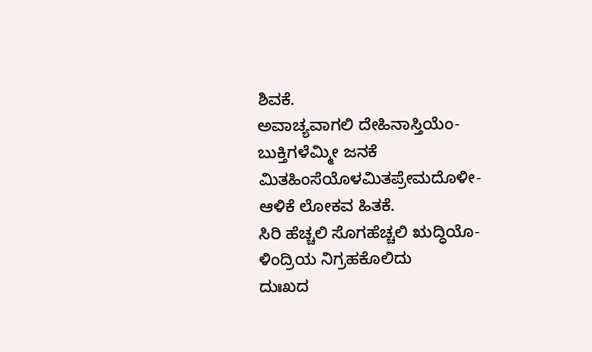ಶಿವಕೆ.
ಅವಾಚ್ಯವಾಗಲಿ ದೇಹಿನಾಸ್ತಿಯೆಂ-
ಬುಕ್ತಿಗಳೆಮ್ಮೀ ಜನಕೆ
ಮಿತಹಿಂಸೆಯೊಳಮಿತಪ್ರೇಮದೊಳೀ-
ಆಳಿಕೆ ಲೋಕವ ಹಿತಕೆ.
ಸಿರಿ ಹೆಚ್ಚಲಿ ಸೊಗಹೆಚ್ಚಲಿ ಋದ್ಧಿಯೊ-
ಳಿಂದ್ರಿಯ ನಿಗ್ರಹಕೊಲಿದು
ದುಃಖದ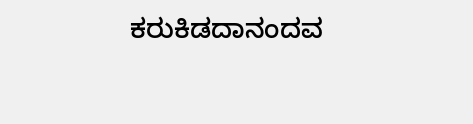ಕರುಕಿಡದಾನಂದವ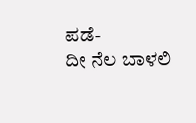ಪಡೆ-
ದೀ ನೆಲ ಬಾಳಲಿ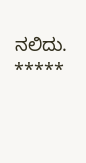ನಲಿದು.
*****